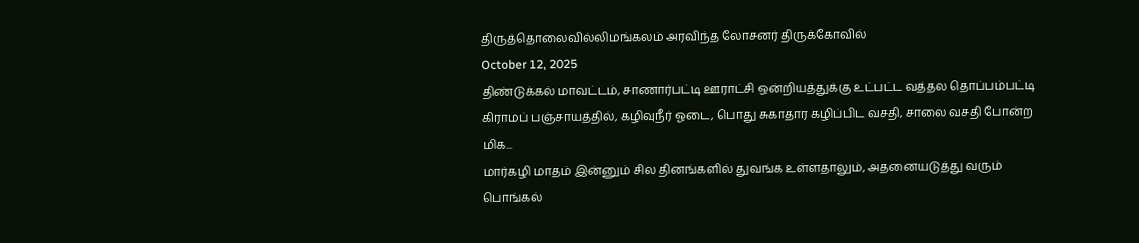திருத்தொலைவில்லிமங்கலம் அரவிந்த லோசனர் திருக்கோவில்
October 12, 2025
திண்டுக்கல் மாவட்டம், சாணார்பட்டி ஊராட்சி ஒன்றியத்துக்கு உட்பட்ட வத்தல தொப்பம்பட்டி கிராமப் பஞ்சாயத்தில், கழிவுநீர் ஓடை, பொது சுகாதார கழிப்பிட வசதி, சாலை வசதி போன்ற மிக...
மார்கழி மாதம் இன்னும் சில தினங்களில் துவங்க உள்ளதாலும், அதனையடுத்து வரும் பொங்கல்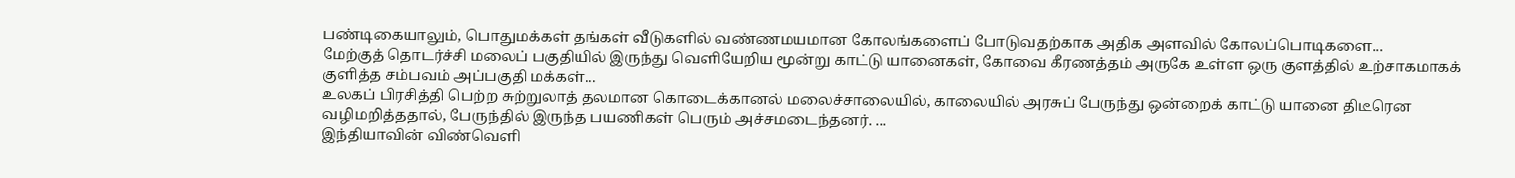பண்டிகையாலும், பொதுமக்கள் தங்கள் வீடுகளில் வண்ணமயமான கோலங்களைப் போடுவதற்காக அதிக அளவில் கோலப்பொடிகளை...
மேற்குத் தொடர்ச்சி மலைப் பகுதியில் இருந்து வெளியேறிய மூன்று காட்டு யானைகள், கோவை கீரணத்தம் அருகே உள்ள ஒரு குளத்தில் உற்சாகமாகக் குளித்த சம்பவம் அப்பகுதி மக்கள்...
உலகப் பிரசித்தி பெற்ற சுற்றுலாத் தலமான கொடைக்கானல் மலைச்சாலையில், காலையில் அரசுப் பேருந்து ஒன்றைக் காட்டு யானை திடீரென வழிமறித்ததால், பேருந்தில் இருந்த பயணிகள் பெரும் அச்சமடைந்தனர். ...
இந்தியாவின் விண்வெளி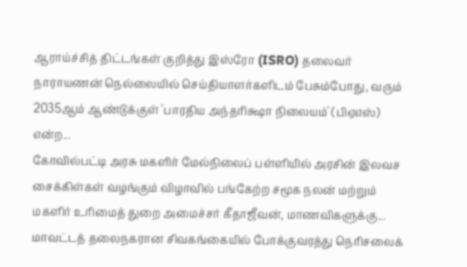ஆராய்ச்சித் திட்டங்கள் குறித்து இஸ்ரோ (ISRO) தலைவர் நாராயணன் நெல்லையில் செய்தியாளர்களிடம் பேசும்போது, வரும் 2035ஆம் ஆண்டுக்குள் 'பாரதிய அந்தரிக்ஷா நிலையம்' (பிஏஎஸ்) என்ற...
கோவில்பட்டி அரசு மகளிர் மேல்நிலைப் பள்ளியில் அரசின் இலவச சைக்கிள்கள் வழங்கும் விழாவில் பங்கேற்ற சமூக நலன் மற்றும் மகளிர் உரிமைத் துறை அமைச்சர் கீதாஜீவன், மாணவிகளுக்கு...
மாவட்டத் தலைநகரான சிவகங்கையில் போக்குவரத்து நெரிசலைக்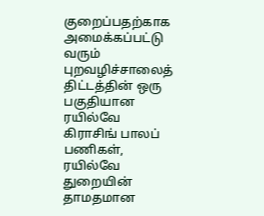குறைப்பதற்காக அமைக்கப்பட்டு வரும் புறவழிச்சாலைத் திட்டத்தின் ஒரு பகுதியான ரயில்வே கிராசிங் பாலப் பணிகள், ரயில்வே துறையின் தாமதமான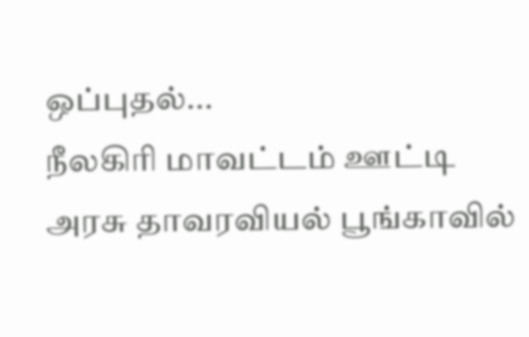ஒப்புதல்...
நீலகிரி மாவட்டம் ஊட்டி அரசு தாவரவியல் பூங்காவில்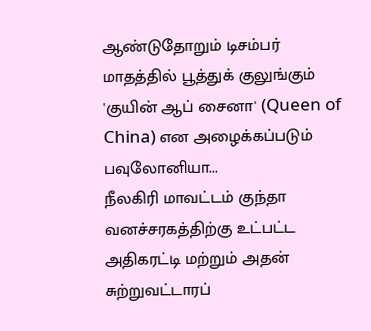ஆண்டுதோறும் டிசம்பர் மாதத்தில் பூத்துக் குலுங்கும் 'குயின் ஆப் சைனா' (Queen of China) என அழைக்கப்படும் பவுலோனியா...
நீலகிரி மாவட்டம் குந்தா வனச்சரகத்திற்கு உட்பட்ட அதிகரட்டி மற்றும் அதன் சுற்றுவட்டாரப்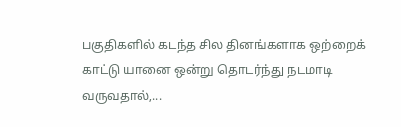பகுதிகளில் கடந்த சில தினங்களாக ஒற்றைக் காட்டு யானை ஒன்று தொடர்ந்து நடமாடி வருவதால்,...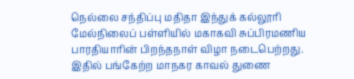நெல்லை சந்திப்பு மதிதா இந்துக் கல்லூரி மேல்நிலைப் பள்ளியில் மகாகவி சுப்பிரமணிய பாரதியாரின் பிறந்தநாள் விழா நடைபெற்றது. இதில் பங்கேற்ற மாநகர காவல் துணை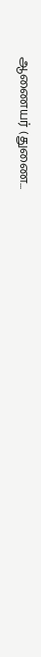ஆணையர் (துணை...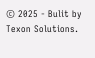© 2025 - Bulit by Texon Solutions.